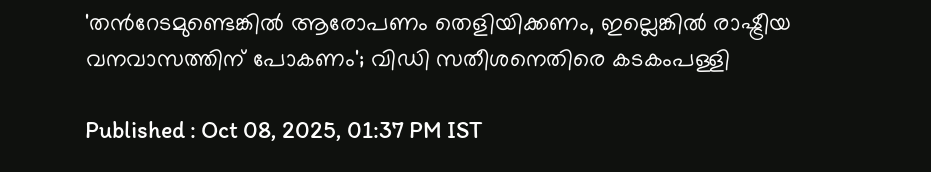'തന്‍റേടമുണ്ടെങ്കില്‍ ആരോപണം തെളിയിക്കണം, ഇല്ലെങ്കില്‍ രാഷ്ട്രീയ വനവാസത്തിന് പോകണം'; വിഡി സതീശനെതിരെ കടകംപള്ളി

Published : Oct 08, 2025, 01:37 PM IST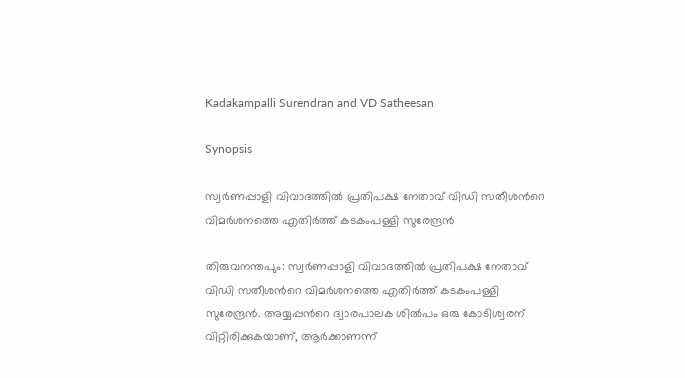Kadakampalli Surendran and VD Satheesan

Synopsis

സ്വര്‍ണപ്പാളി വിവാദത്തില്‍ പ്രതിപക്ഷ നേതാവ് വിഡി സതീശന്‍റെ വിമര്‍ശനത്തെ എതിര്‍ത്ത് കടകംപള്ളി സുരേന്ദ്രന്‍

തിരുവനന്തപും: സ്വര്‍ണപ്പാളി വിവാദത്തില്‍ പ്രതിപക്ഷ നേതാവ് വിഡി സതീശന്‍റെ വിമര്‍ശനത്തെ എതിര്‍ത്ത് കടകംപള്ളി സുരേന്ദ്രന്‍. അയ്യപ്പന്‍റെ ദ്വാരപാലക ശില്‍പം ഒരു കോടിശ്വരന് വിറ്റിരിക്കുകയാണ്, ആര്‍ക്കാണന്ന്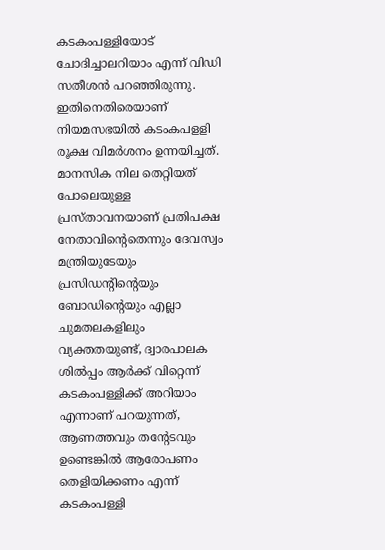കടകംപള്ളിയോട് ചോദിച്ചാലറിയാം എന്ന് വിഡി സതീശന്‍ പറഞ്ഞിരുന്നു. ഇതിനെതിരെയാണ് നിയമസഭയില്‍ കടംകപളളി രൂക്ഷ വിമര്‍ശനം ഉന്നയിച്ചത്. മാനസിക നില തെറ്റിയത് പോലെയുള്ള പ്രസ്താവനയാണ് പ്രതിപക്ഷ നേതാവിന്‍റെതെന്നും ദേവസ്വം മന്ത്രിയുടേയും പ്രസിഡന്‍റിന്‍റെയും ബോഡിന്റെയും എല്ലാ ചുമതലകളിലും വ്യക്തതയുണ്ട്, ദ്വാരപാലക ശിൽപ്പം ആർക്ക് വിറ്റെന്ന് കടകംപള്ളിക്ക് അറിയാം എന്നാണ് പറയുന്നത്, ആണത്തവും തന്‍റേടവും ഉണ്ടെങ്കിൽ ആരോപണം തെളിയിക്കണം എന്ന് കടകംപള്ളി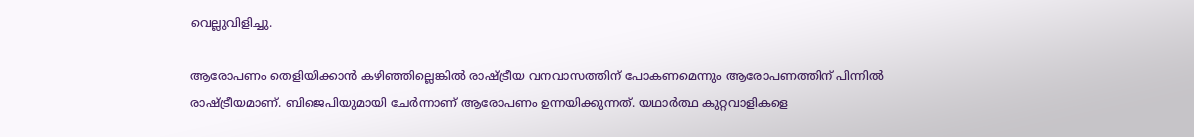വെല്ലുവിളിച്ചു.

ആരോപണം തെളിയിക്കാന്‍ കഴിഞ്ഞില്ലെങ്കിൽ രാഷ്ട്രീയ വനവാസത്തിന് പോകണമെന്നും ആരോപണത്തിന് പിന്നിൽ രാഷ്ട്രീയമാണ്. ബിജെപിയുമായി ചേർന്നാണ് ആരോപണം ഉന്നയിക്കുന്നത്. യഥാർത്ഥ കുറ്റവാളികളെ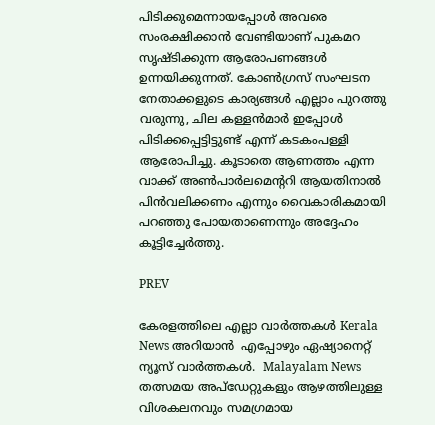പിടിക്കുമെന്നായപ്പോൾ അവരെ സംരക്ഷിക്കാൻ വേണ്ടിയാണ് പുകമറ സൃഷ്ടിക്കുന്ന ആരോപണങ്ങൾ ഉന്നയിക്കുന്നത്. കോൺഗ്രസ് സംഘടന നേതാക്കളുടെ കാര്യങ്ങൾ എല്ലാം പുറത്തു വരുന്നു, ചില കള്ളൻമാർ ഇപ്പോൾ പിടിക്കപ്പെട്ടിട്ടുണ്ട് എന്ന് കടകംപള്ളി ആരോപിച്ചു. കൂടാതെ ആണത്തം എന്ന വാക്ക് അൺപാർലമെന്ററി ആയതിനാൽ പിൻവലിക്കണം എന്നും വൈകാരികമായി പറഞ്ഞു പോയതാണെന്നും അദ്ദേഹം കൂട്ടിച്ചേര്‍ത്തു.

PREV

കേരളത്തിലെ എല്ലാ വാർത്തകൾ Kerala News അറിയാൻ  എപ്പോഴും ഏഷ്യാനെറ്റ് ന്യൂസ് വാർത്തകൾ.  Malayalam News   തത്സമയ അപ്‌ഡേറ്റുകളും ആഴത്തിലുള്ള വിശകലനവും സമഗ്രമായ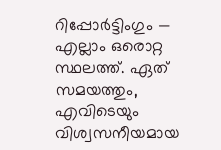റിപ്പോർട്ടിംഗും — എല്ലാം ഒരൊറ്റ സ്ഥലത്ത്. ഏത് സമയത്തും, എവിടെയും വിശ്വസനീയമായ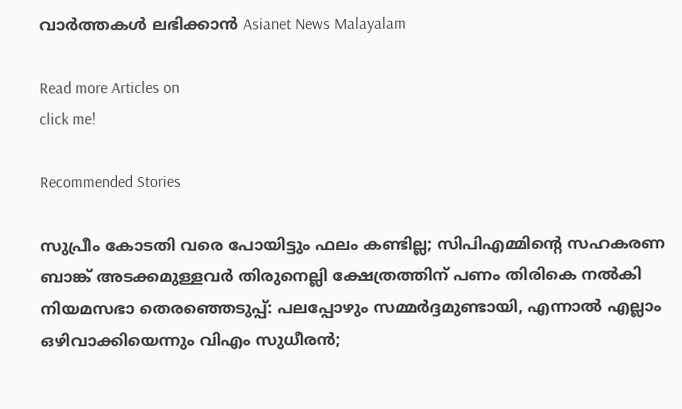വാർത്തകൾ ലഭിക്കാൻ Asianet News Malayalam

Read more Articles on
click me!

Recommended Stories

സുപ്രീം കോടതി വരെ പോയിട്ടും ഫലം കണ്ടില്ല; സിപിഎമ്മിൻ്റെ സഹകരണ ബാങ്ക് അടക്കമുള്ളവർ തിരുനെല്ലി ക്ഷേത്രത്തിന് പണം തിരികെ നൽകി
നിയമസഭാ തെരഞ്ഞെടുപ്പ്: പലപ്പോഴും സമ്മർദ്ദമുണ്ടായി, എന്നാൽ എല്ലാം ഒഴിവാക്കിയെന്നും വിഎം സുധീരൻ;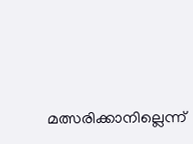മത്സരിക്കാനില്ലെന്ന്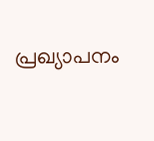പ്രഖ്യാപനം